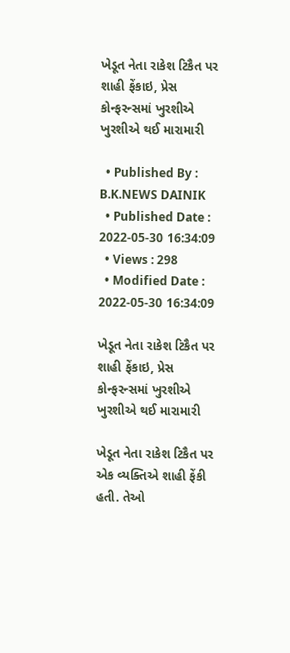ખેડૂત નેતા રાકેશ ટિકૈત પર શાહી ફેંકાઇ, પ્રેસ કોન્ફરન્સમાં ખુરશીએ ખુરશીએ થઈ મારામારી

  • Published By : B.K.NEWS DAINIK
  • Published Date : 2022-05-30 16:34:09
  • Views : 298
  • Modified Date : 2022-05-30 16:34:09

ખેડૂત નેતા રાકેશ ટિકૈત પર શાહી ફેંકાઇ, પ્રેસ કોન્ફરન્સમાં ખુરશીએ ખુરશીએ થઈ મારામારી

ખેડૂત નેતા રાકેશ ટિકૈત પર એક વ્યક્તિએ શાહી ફેંકી હતી. તેઓ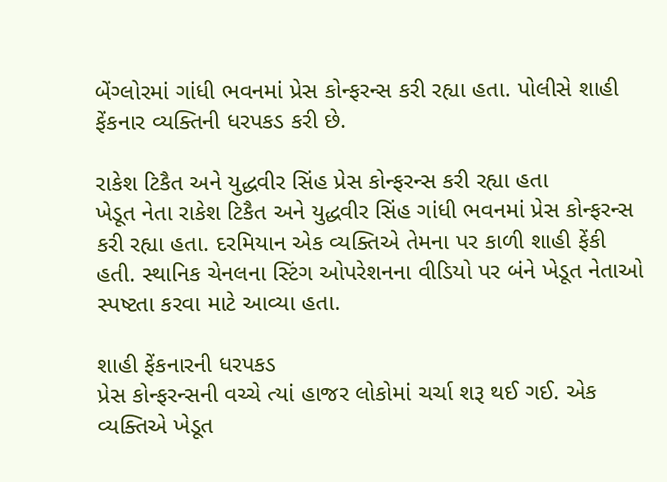બેંગ્લોરમાં ગાંધી ભવનમાં પ્રેસ કોન્ફરન્સ કરી રહ્યા હતા. પોલીસે શાહી ફેંકનાર વ્યક્તિની ધરપકડ કરી છે.

રાકેશ ટિકૈત અને યુદ્ધવીર સિંહ પ્રેસ કોન્ફરન્સ કરી રહ્યા હતા
ખેડૂત નેતા રાકેશ ટિકૈત અને યુદ્ધવીર સિંહ ગાંધી ભવનમાં પ્રેસ કોન્ફરન્સ કરી રહ્યા હતા. દરમિયાન એક વ્યક્તિએ તેમના પર કાળી શાહી ફેંકી હતી. સ્થાનિક ચેનલના સ્ટિંગ ઓપરેશનના વીડિયો પર બંને ખેડૂત નેતાઓ સ્પષ્ટતા કરવા માટે આવ્યા હતા.

શાહી ફેંકનારની ધરપકડ
પ્રેસ કોન્ફરન્સની વચ્ચે ત્યાં હાજર લોકોમાં ચર્ચા શરૂ થઈ ગઈ. એક વ્યક્તિએ ખેડૂત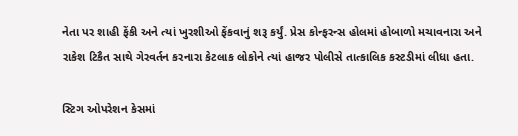નેતા પર શાહી ફેંકી અને ત્યાં ખુરશીઓ ફેંકવાનું શરૂ કર્યું. પ્રેસ કોન્ફરન્સ હોલમાં હોબાળો મચાવનારા અને રાકેશ ટિકૈત સાથે ગેરવર્તન કરનારા કેટલાક લોકોને ત્યાં હાજર પોલીસે તાત્કાલિક કસ્ટડીમાં લીધા હતા.

સ્ટિગ ઓપરેશન કેસમાં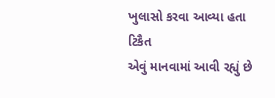ખુલાસો કરવા આવ્યા હતા ટિકૈત
એવું માનવામાં આવી રહ્યું છે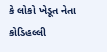કે લોકો ખેડૂત નેતા કોડિહલ્લી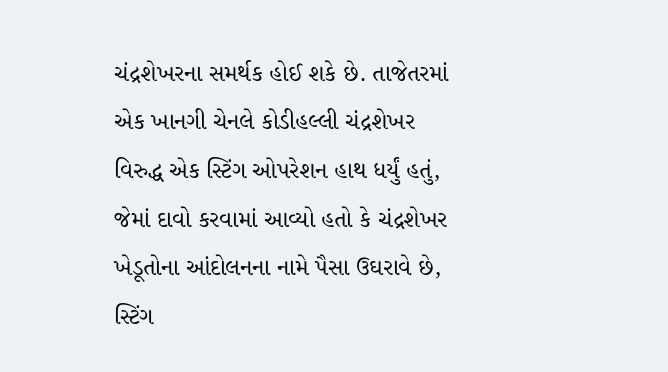ચંદ્રશેખરના સમર્થક હોઈ શકે છે. તાજેતરમાં એક ખાનગી ચેનલે કોડીહલ્લી ચંદ્રશેખર વિરુદ્ધ એક સ્ટિંગ ઓપરેશન હાથ ધર્યું હતું, જેમાં દાવો કરવામાં આવ્યો હતો કે ચંદ્રશેખર ખેડૂતોના આંદોલનના નામે પૈસા ઉઘરાવે છે, સ્ટિંગ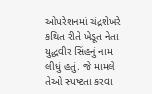ઓપરેશનમાં ચંદ્રશેખરે કથિત રીતે ખેડૂત નેતા યુદ્ધવીર સિંહનું નામ લીધું હતું. જે મામલે તેઓ સ્પષ્ટતા કરવા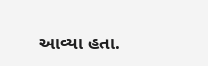આવ્યા હતા.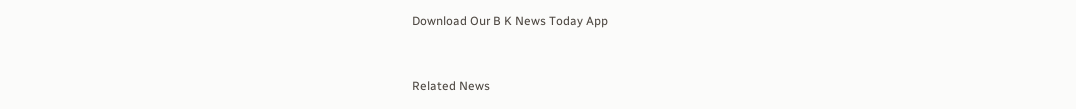Download Our B K News Today App



Related News